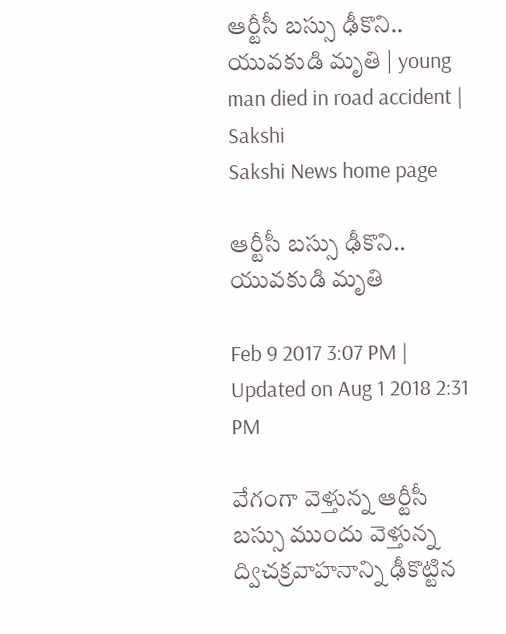ఆర్టీసీ బస్సు ఢీకొని.. యువకుడి మృతి | young man died in road accident | Sakshi
Sakshi News home page

ఆర్టీసీ బస్సు ఢీకొని.. యువకుడి మృతి

Feb 9 2017 3:07 PM | Updated on Aug 1 2018 2:31 PM

వేగంగా వెళ్తున్న ఆర్టీసీ బస్సు ముందు వెళ్తున్న ద్విచక్రవాహనాన్ని ఢీకొట్టిన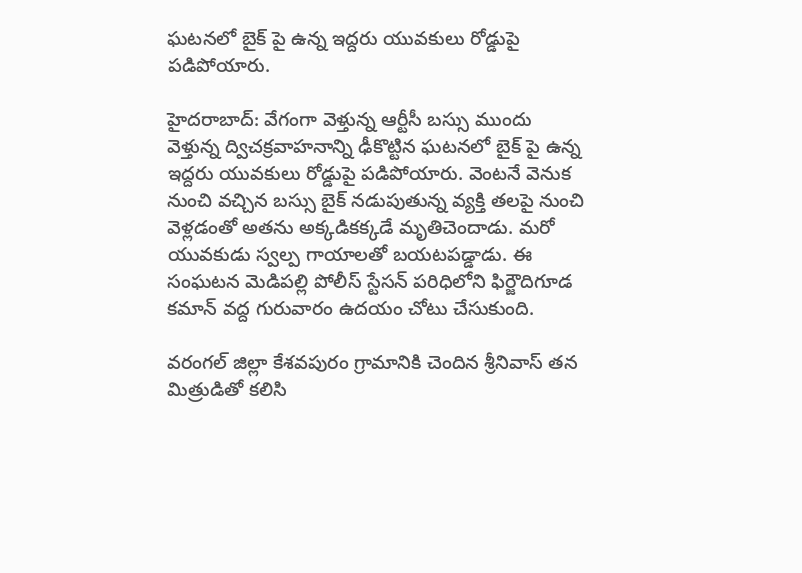ఘటనలో బైక్‌ పై ఉన్న ఇద్దరు యువకులు రోడ్డుపై పడిపోయారు.

హైదరాబాద్‌: వేగంగా వెళ్తున్న ఆర్టీసీ బస్సు ముందు వెళ్తున్న ద్విచక్రవాహనాన్ని ఢీకొట్టిన ఘటనలో బైక్‌ పై ఉన్న ఇద్దరు యువకులు రోడ్డుపై పడిపోయారు. వెంటనే వెనుక నుంచి వచ్చిన బస్సు బైక్‌ నడుపుతున్న వ్యక్తి తలపై నుంచి వెళ్లడంతో అతను అక్కడికక్కడే మృతిచెందాడు. మరో యువకుడు స్వల్ప గాయాలతో బయటపడ్డాడు. ఈ సంఘటన మెడిపల్లి పోలీస్‌ స్టేసన్‌ పరిధిలోని ఫిర్జౌదిగూడ కమాన్‌ వద్ద గురువారం ఉదయం చోటు చేసుకుంది.

వరంగల్‌ జిల్లా కేశవపురం గ్రామానికి చెందిన శ్రీనివాస్‌ తన మిత్రుడితో కలిసి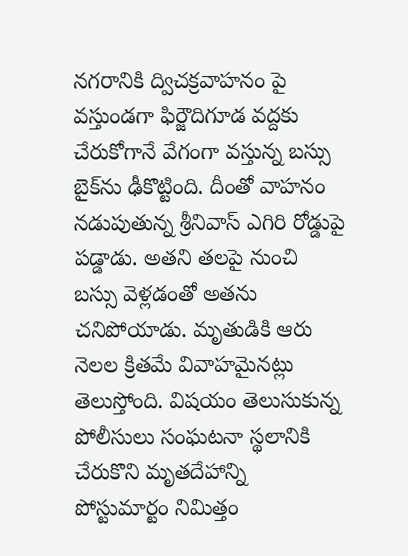నగరానికి ద్విచక్రవాహనం పై వస్తుండగా ఫిర్జౌదిగూడ వద్దకు చేరుకోగానే వేగంగా వస్తున్న బస్సు బైక్‌ను ఢీకొట్టింది. దీంతో వాహనం నడుపుతున్న శ్రీనివాస్‌ ఎగిరి రోడ్డుపై పడ్డాడు. అతని తలపై నుంచి బస్సు వెళ‍్లడంతో అతను చనిపోయాడు. మృతుడికి ఆరు నెలల క్రితమే వివాహమైనట్లు తెలుస్తోంది. విషయం తెలుసుకున్న పోలీసులు సంఘటనా స్థలానికి చేరుకొని మృతదేహాన్ని పోస్టుమార్టం నిమిత్తం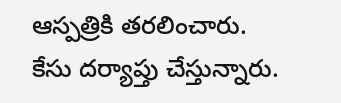ఆస్పత్రికి తరలించారు. కేసు దర్యాప్తు చేస్తున్నారు.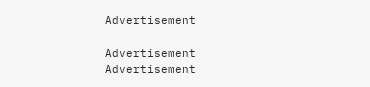Advertisement

Advertisement
Advertisement